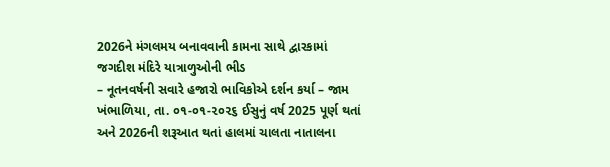2026ને મંગલમય બનાવવાની કામના સાથે દ્વારકામાં જગદીશ મંદિરે યાત્રાળુઓની ભીડ
– નૂતનવર્ષની સવારે હજારો ભાવિકોએ દર્શન કર્યા – જામ ખંભાળિયા, તા. ૦૧-૦૧-૨૦૨૬ ઈસુનું વર્ષ 2025 પૂર્ણ થતાં અને 2026ની શરૂઆત થતાં હાલમાં ચાલતા નાતાલના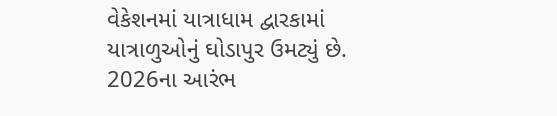વેકેશનમાં યાત્રાધામ દ્વારકામાં યાત્રાળુઓનું ઘોડાપુર ઉમટ્યું છે. 2026ના આરંભ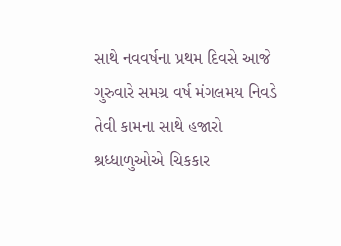સાથે નવવર્ષના પ્રથમ દિવસે આજે ગુરુવારે સમગ્ર વર્ષ મંગલમય નિવડે તેવી કામના સાથે હજારો શ્રધ્ધાળુઓએ ચિકકાર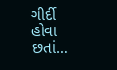ગીર્દી હોવા છતાં…